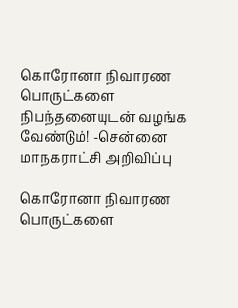கொரோனா நிவாரண பொருட்களை நிபந்தனையுடன் வழங்க வேண்டும்! -சென்னை மாநகராட்சி அறிவிப்பு

கொரோனா நிவாரண பொருட்களை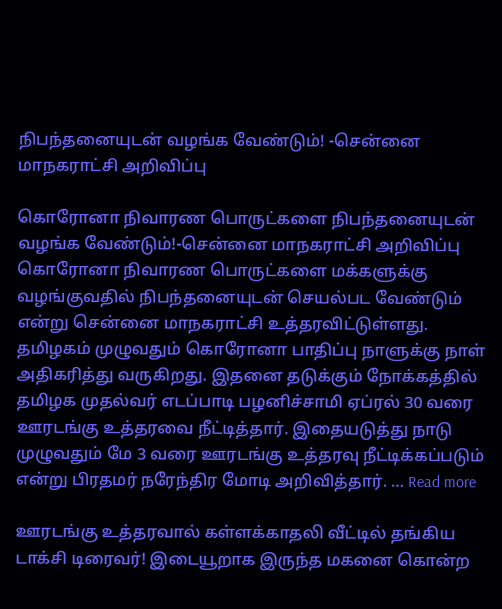நிபந்தனையுடன் வழங்க வேண்டும்! -சென்னை மாநகராட்சி அறிவிப்பு

கொரோனா நிவாரண பொருட்களை நிபந்தனையுடன் வழங்க வேண்டும்!-சென்னை மாநகராட்சி அறிவிப்பு கொரோனா நிவாரண பொருட்களை மக்களுக்கு வழங்குவதில் நிபந்தனையுடன் செயல்பட வேண்டும் என்று சென்னை மாநகராட்சி உத்தரவிட்டுள்ளது. தமிழகம் முழுவதும் கொரோனா பாதிப்பு நாளுக்கு நாள் அதிகரித்து வருகிறது. இதனை தடுக்கும் நோக்கத்தில் தமிழக முதல்வர் எடப்பாடி பழனிச்சாமி ஏப்ரல் 30 வரை ஊரடங்கு உத்தரவை நீட்டித்தார். இதையடுத்து நாடு முழுவதும் மே 3 வரை ஊரடங்கு உத்தரவு நீட்டிக்கப்படும் என்று பிரதமர் நரேந்திர மோடி அறிவித்தார். … Read more

ஊரடங்கு உத்தரவால் கள்ளக்காதலி வீட்டில் தங்கிய டாக்சி டிரைவர்! இடையூறாக இருந்த மகனை கொன்ற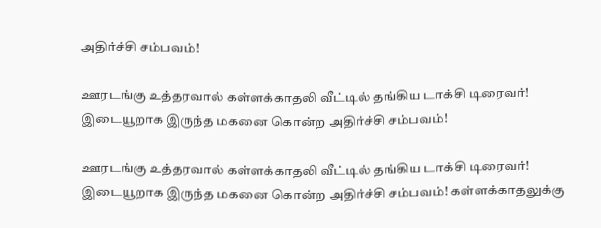அதிர்ச்சி சம்பவம்!

ஊரடங்கு உத்தரவால் கள்ளக்காதலி வீட்டில் தங்கிய டாக்சி டிரைவர்! இடையூறாக இருந்த மகனை கொன்ற அதிர்ச்சி சம்பவம்!

ஊரடங்கு உத்தரவால் கள்ளக்காதலி வீட்டில் தங்கிய டாக்சி டிரைவர்! இடையூறாக இருந்த மகனை கொன்ற அதிர்ச்சி சம்பவம்! கள்ளக்காதலுக்கு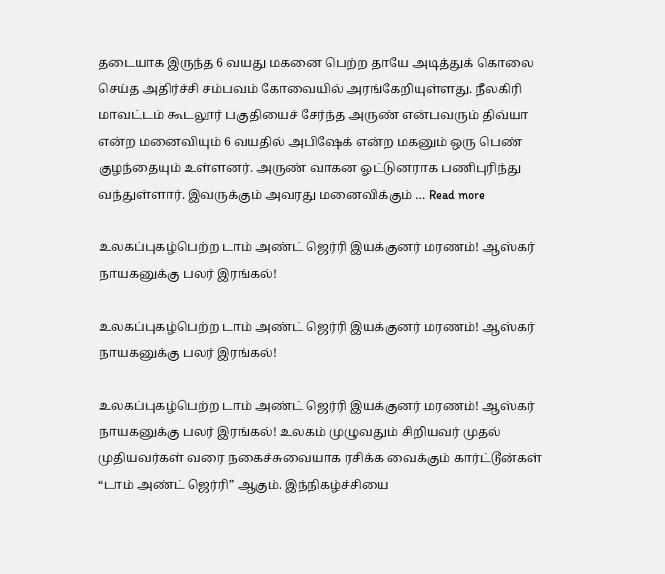தடையாக இருந்த 6 வயது மகனை பெற்ற தாயே அடித்துக் கொலை செய்த அதிர்ச்சி சம்பவம் கோவையில் அரங்கேறியுள்ளது. நீலகிரி மாவட்டம் கூடலூர் பகுதியைச் சேர்ந்த அருண் என்பவரும் திவ்யா என்ற மனைவியும் 6 வயதில் அபிஷேக் என்ற மகனும் ஒரு பெண் குழந்தையும் உள்ளனர். அருண் வாகன ஓட்டுனராக பணிபுரிந்து வந்துள்ளார். இவருக்கும் அவரது மனைவிக்கும் … Read more

உலகப்புகழ்பெற்ற டாம் அண்ட் ஜெர்ரி இயக்குனர் மரணம்! ஆஸ்கர் நாயகனுக்கு பலர் இரங்கல்!

உலகப்புகழ்பெற்ற டாம் அண்ட் ஜெர்ரி இயக்குனர் மரணம்! ஆஸ்கர் நாயகனுக்கு பலர் இரங்கல்!

உலகப்புகழ்பெற்ற டாம் அண்ட் ஜெர்ரி இயக்குனர் மரணம்! ஆஸ்கர் நாயகனுக்கு பலர் இரங்கல்! உலகம் முழுவதும் சிறியவர் முதல் முதியவர்கள் வரை நகைச்சுவையாக ரசிக்க வைக்கும் கார்ட்டூன்கள் “டாம் அண்ட் ஜெர்ரி” ஆகும். இந்நிகழ்ச்சியை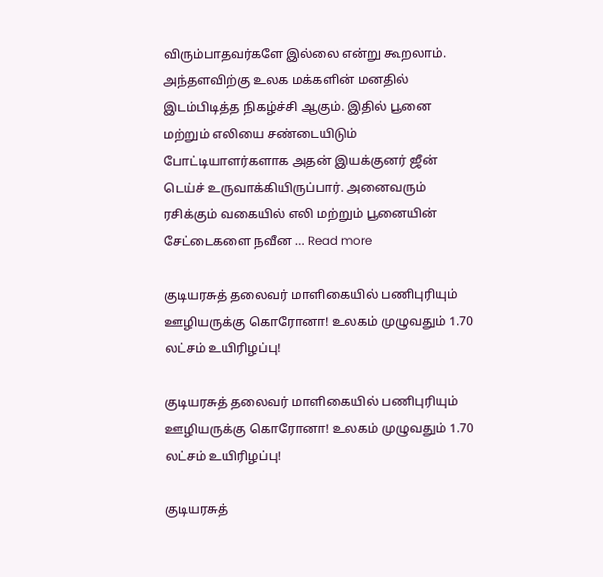விரும்பாதவர்களே இல்லை என்று கூறலாம். அந்தளவிற்கு உலக மக்களின் மனதில் இடம்பிடித்த நிகழ்ச்சி ஆகும். இதில் பூனை மற்றும் எலியை சண்டையிடும் போட்டியாளர்களாக அதன் இயக்குனர் ஜீன் டெய்ச் உருவாக்கியிருப்பார். அனைவரும் ரசிக்கும் வகையில் எலி மற்றும் பூனையின் சேட்டைகளை நவீன … Read more

குடியரசுத் தலைவர் மாளிகையில் பணிபுரியும் ஊழியருக்கு கொரோனா! உலகம் முழுவதும் 1.70 லட்சம் உயிரிழப்பு!

குடியரசுத் தலைவர் மாளிகையில் பணிபுரியும் ஊழியருக்கு கொரோனா! உலகம் முழுவதும் 1.70 லட்சம் உயிரிழப்பு!

குடியரசுத்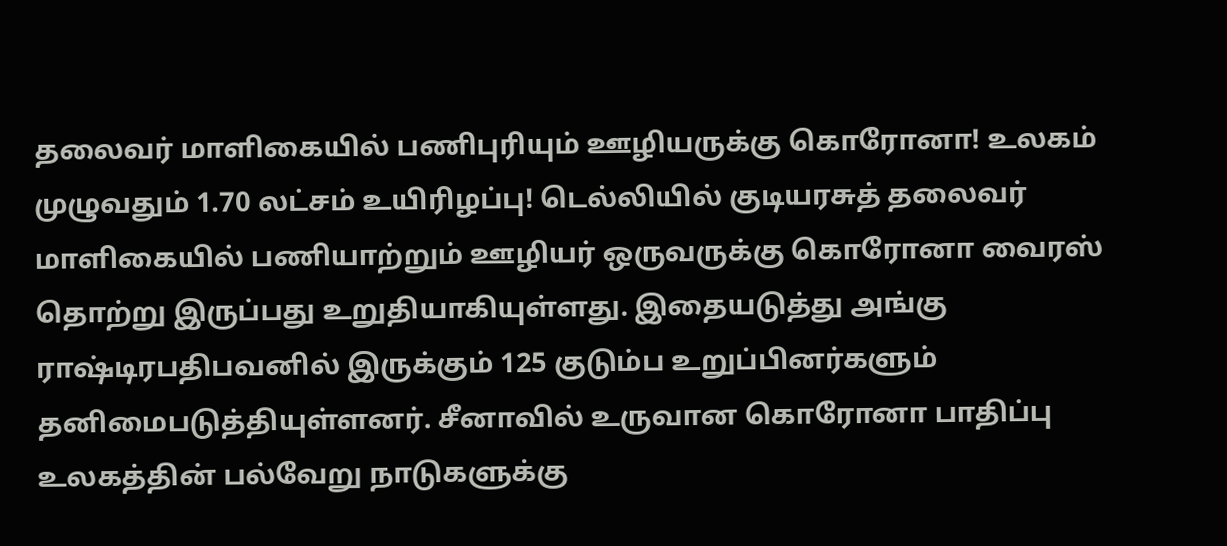தலைவர் மாளிகையில் பணிபுரியும் ஊழியருக்கு கொரோனா! உலகம் முழுவதும் 1.70 லட்சம் உயிரிழப்பு! டெல்லியில் குடியரசுத் தலைவர் மாளிகையில் பணியாற்றும் ஊழியர் ஒருவருக்கு கொரோனா வைரஸ் தொற்று இருப்பது உறுதியாகியுள்ளது. இதையடுத்து அங்கு ராஷ்டிரபதிபவனில் இருக்கும் 125 குடும்ப உறுப்பினர்களும் தனிமைபடுத்தியுள்ளனர். சீனாவில் உருவான கொரோனா பாதிப்பு உலகத்தின் பல்வேறு நாடுகளுக்கு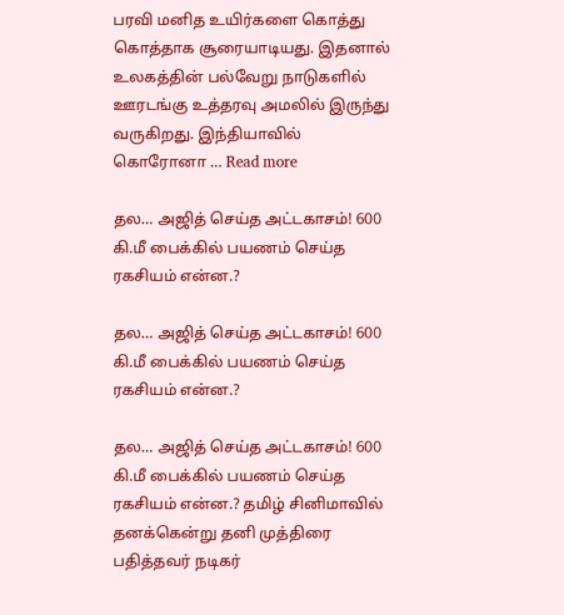பரவி மனித உயிர்களை கொத்து கொத்தாக சூரையாடியது. இதனால் உலகத்தின் பல்வேறு நாடுகளில் ஊரடங்கு உத்தரவு அமலில் இருந்து வருகிறது. இந்தியாவில் கொரோனா … Read more

தல… அஜித் செய்த அட்டகாசம்! 600 கி.மீ பைக்கில் பயணம் செய்த ரகசியம் என்ன.?

தல… அஜித் செய்த அட்டகாசம்! 600 கி.மீ பைக்கில் பயணம் செய்த ரகசியம் என்ன.?

தல… அஜித் செய்த அட்டகாசம்! 600 கி.மீ பைக்கில் பயணம் செய்த ரகசியம் என்ன.? தமிழ் சினிமாவில் தனக்கென்று தனி முத்திரை பதித்தவர் நடிகர்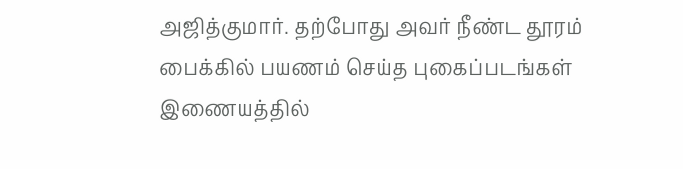அஜித்குமார். தற்போது அவர் நீண்ட தூரம் பைக்கில் பயணம் செய்த புகைப்படங்கள் இணையத்தில்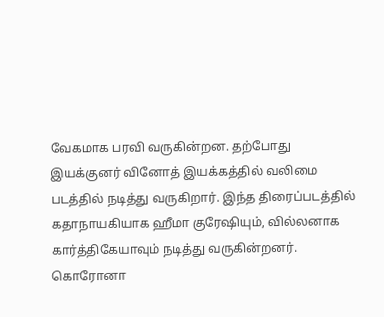வேகமாக பரவி வருகின்றன. தற்போது இயக்குனர் வினோத் இயக்கத்தில் வலிமை படத்தில் நடித்து வருகிறார். இந்த திரைப்படத்தில் கதாநாயகியாக ஹீமா குரேஷியும், வில்லனாக கார்த்திகேயாவும் நடித்து வருகின்றனர். கொரோனா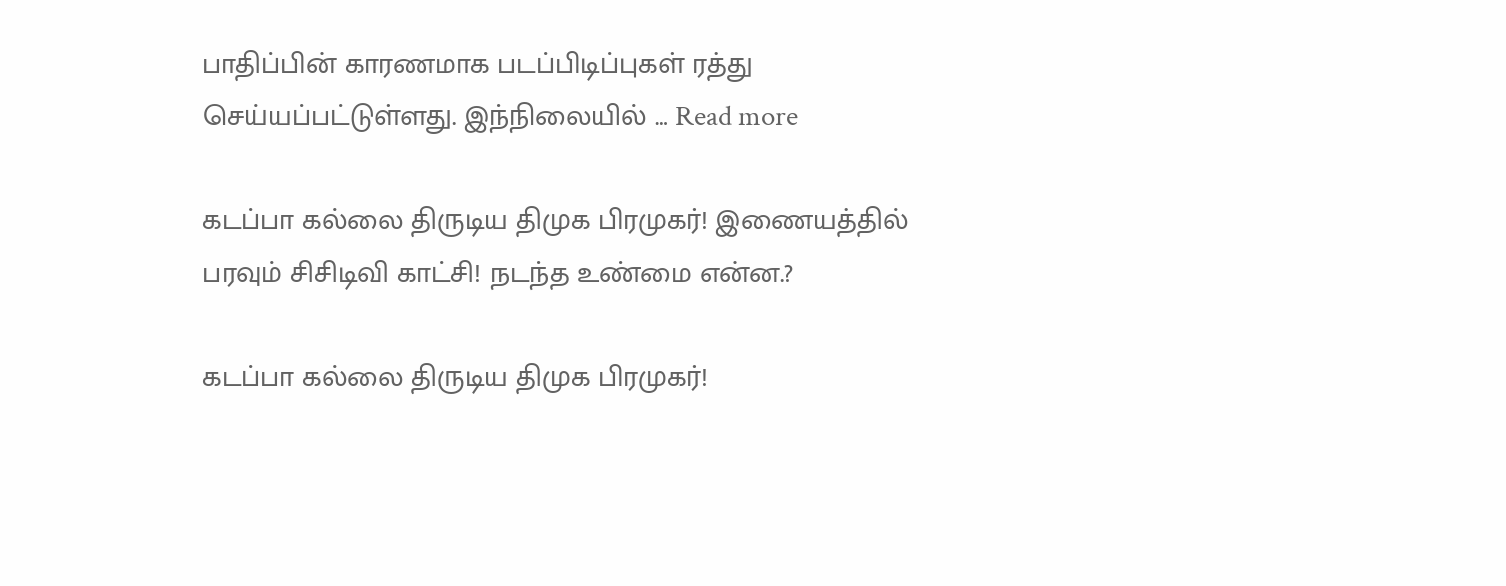பாதிப்பின் காரணமாக படப்பிடிப்புகள் ரத்து செய்யப்பட்டுள்ளது. இந்நிலையில் … Read more

கடப்பா கல்லை திருடிய திமுக பிரமுகர்! இணையத்தில் பரவும் சிசிடிவி காட்சி! நடந்த உண்மை என்ன.?

கடப்பா கல்லை திருடிய திமுக பிரமுகர்!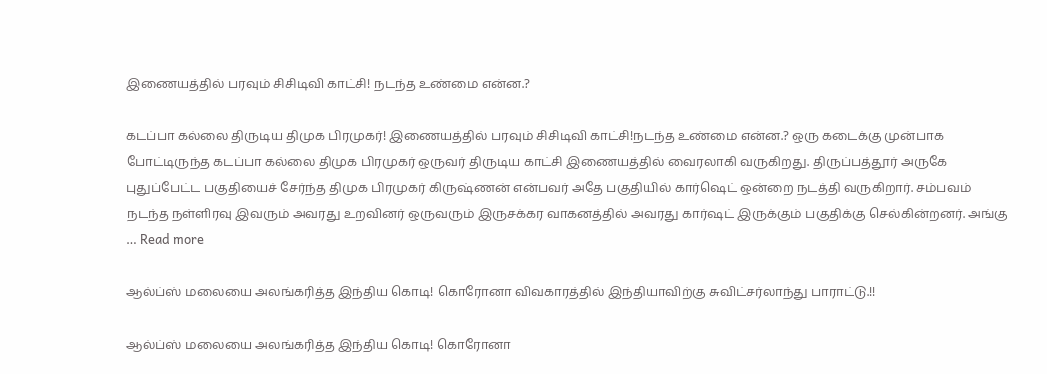இணையத்தில் பரவும் சிசிடிவி காட்சி! நடந்த உண்மை என்ன.?

கடப்பா கல்லை திருடிய திமுக பிரமுகர்! இணையத்தில் பரவும் சிசிடிவி காட்சி!நடந்த உண்மை என்ன.? ஒரு கடைக்கு முன்பாக போட்டிருந்த கடப்பா கல்லை திமுக பிரமுகர் ஒருவர் திருடிய காட்சி இணையத்தில் வைரலாகி வருகிறது. திருப்பத்தூர் அருகே புதுப்பேட்ட பகுதியைச் சேர்ந்த திமுக பிரமுகர் கிருஷ்ணன் என்பவர் அதே பகுதியில் கார்ஷெட் ஒன்றை நடத்தி வருகிறார். சம்பவம் நடந்த நள்ளிரவு இவரும் அவரது உறவினர் ஒருவரும் இருசக்கர வாகனத்தில் அவரது கார்ஷட் இருக்கும் பகுதிக்கு செல்கின்றனர். அங்கு … Read more

ஆல்ப்ஸ் மலையை அலங்கரித்த இந்திய கொடி! கொரோனா விவகாரத்தில் இந்தியாவிற்கு சுவிட்சர்லாந்து பாராட்டு.!!

ஆல்ப்ஸ் மலையை அலங்கரித்த இந்திய கொடி! கொரோனா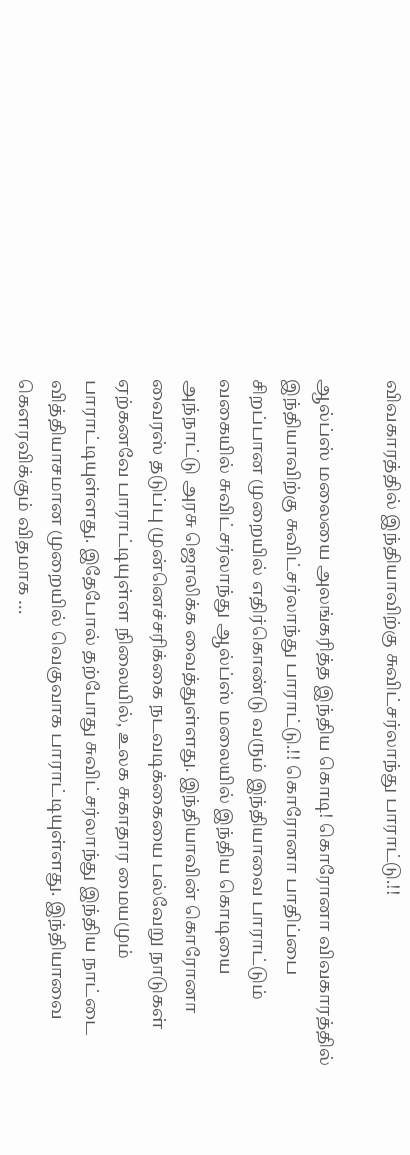விவகாரத்தில் இந்தியாவிற்கு சுவிட்சர்லாந்து பாராட்டு.!!

ஆல்ப்ஸ் மலையை அலங்கரித்த இந்திய கொடி! கொரோனா விவகாரத்தில் இந்தியாவிற்கு சுவிட்சர்லாந்து பாராட்டு.!! கொரோனா பாதிப்பை சிறப்பான முறையில் எதிர்கொண்டு வரும் இந்தியாவை பாராட்டும் வகையில் சுவிட்சர்லாந்து ஆல்ப்ஸ் மலையில் இந்திய கொடியை அந்நாட்டு அரசு ஜொலிக்க வைத்துள்ளது. இந்தியாவின் கொரோனா வைரஸ் தடுப்பு முன்னெச்சரிக்கை நடவடிக்கையை பல்வேறு நாடுகள் ஏற்கனவே பாராட்டியுள்ள நிலையில், உலக சுகாதார மையமும் பாராட்டியுள்ளது. இதேபோல் தற்போது சுவிட்சர்லாந்து இந்திய நாட்டை வித்தியாசமான முறையில் வெகுவாக பாராட்டியுள்ளது. இந்தியாவை கெளரவிக்கும் விதமாக …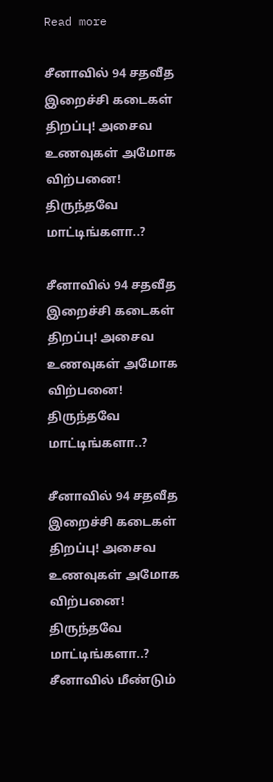Read more

சீனாவில் 94 சதவீத இறைச்சி கடைகள் திறப்பு! அசைவ உணவுகள் அமோக விற்பனை! திருந்தவே மாட்டிங்களா..?

சீனாவில் 94 சதவீத இறைச்சி கடைகள் திறப்பு! அசைவ உணவுகள் அமோக விற்பனை! திருந்தவே மாட்டிங்களா..?

சீனாவில் 94 சதவீத இறைச்சி கடைகள் திறப்பு! அசைவ உணவுகள் அமோக விற்பனை! திருந்தவே மாட்டிங்களா..? சீனாவில் மீண்டும்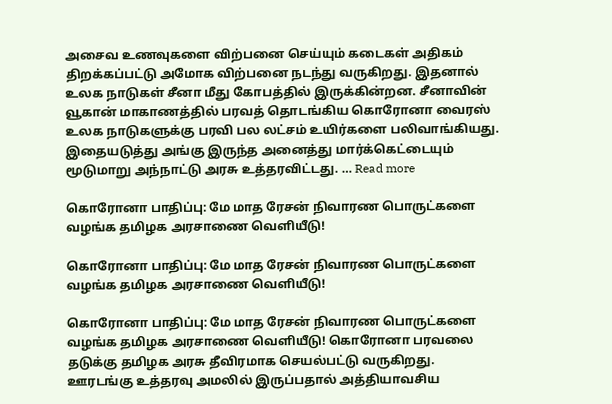அசைவ உணவுகளை விற்பனை செய்யும் கடைகள் அதிகம் திறக்கப்பட்டு அமோக விற்பனை நடந்து வருகிறது. இதனால் உலக நாடுகள் சீனா மீது கோபத்தில் இருக்கின்றன. சீனாவின் வூகான் மாகாணத்தில் பரவத் தொடங்கிய கொரோனா வைரஸ் உலக நாடுகளுக்கு பரவி பல லட்சம் உயிர்களை பலிவாங்கியது. இதையடுத்து அங்கு இருந்த அனைத்து மார்க்கெட்டையும் மூடுமாறு அந்நாட்டு அரசு உத்தரவிட்டது. … Read more

கொரோனா பாதிப்பு: மே மாத ரேசன் நிவாரண பொருட்களை வழங்க தமிழக அரசாணை வெளியீடு!

கொரோனா பாதிப்பு: மே மாத ரேசன் நிவாரண பொருட்களை வழங்க தமிழக அரசாணை வெளியீடு!

கொரோனா பாதிப்பு: மே மாத ரேசன் நிவாரண பொருட்களை வழங்க தமிழக அரசாணை வெளியீடு! கொரோனா பரவலை தடுக்கு தமிழக அரசு தீவிரமாக செயல்பட்டு வருகிறது. ஊரடங்கு உத்தரவு அமலில் இருப்பதால் அத்தியாவசிய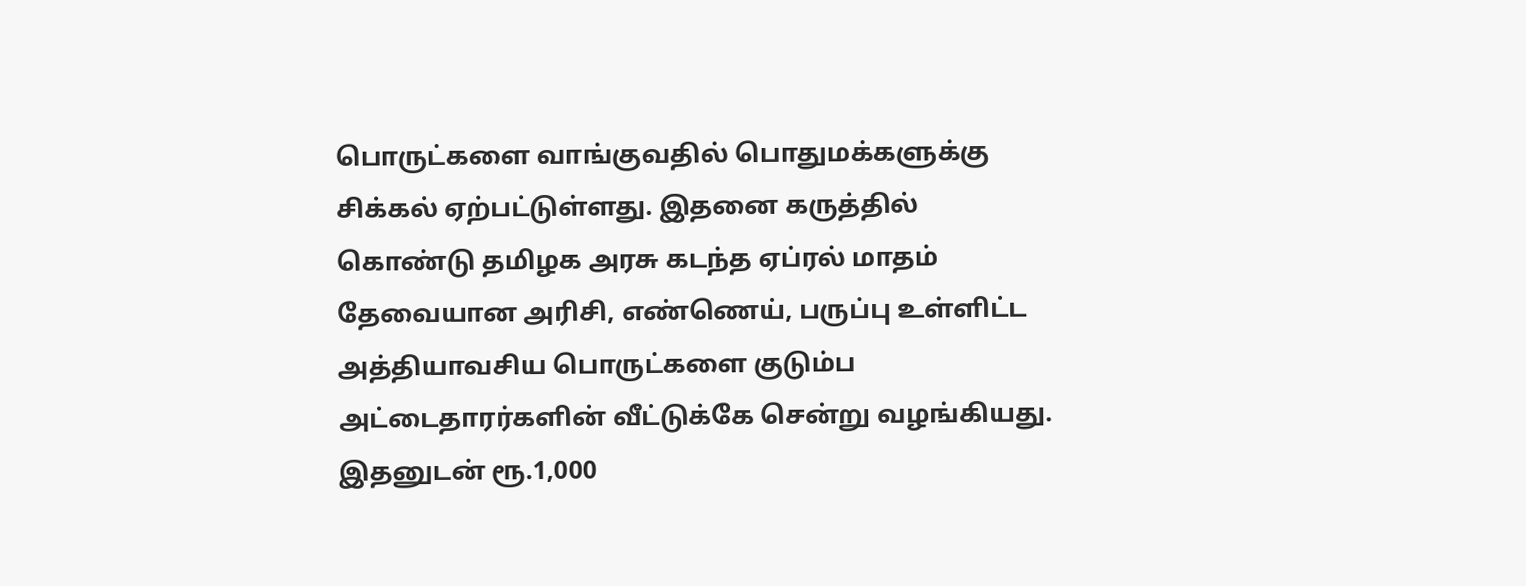பொருட்களை வாங்குவதில் பொதுமக்களுக்கு சிக்கல் ஏற்பட்டுள்ளது. இதனை கருத்தில் கொண்டு தமிழக அரசு கடந்த ஏப்ரல் மாதம் தேவையான அரிசி, எண்ணெய், பருப்பு உள்ளிட்ட அத்தியாவசிய பொருட்களை குடும்ப அட்டைதாரர்களின் வீட்டுக்கே சென்று வழங்கியது. இதனுடன் ரூ.1,000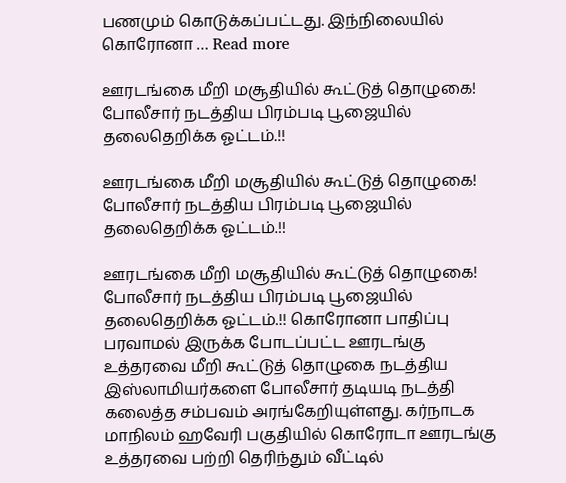பணமும் கொடுக்கப்பட்டது. இந்நிலையில் கொரோனா … Read more

ஊரடங்கை மீறி மசூதியில் கூட்டுத் தொழுகை! போலீசார் நடத்திய பிரம்படி பூஜையில் தலைதெறிக்க ஓட்டம்.!!

ஊரடங்கை மீறி மசூதியில் கூட்டுத் தொழுகை! போலீசார் நடத்திய பிரம்படி பூஜையில் தலைதெறிக்க ஓட்டம்.!!

ஊரடங்கை மீறி மசூதியில் கூட்டுத் தொழுகை! போலீசார் நடத்திய பிரம்படி பூஜையில் தலைதெறிக்க ஓட்டம்.!! கொரோனா பாதிப்பு பரவாமல் இருக்க போடப்பட்ட ஊரடங்கு உத்தரவை மீறி கூட்டுத் தொழுகை நடத்திய இஸ்லாமியர்களை போலீசார் தடியடி நடத்தி கலைத்த சம்பவம் அரங்கேறியுள்ளது. கர்நாடக மாநிலம் ஹவேரி பகுதியில் கொரோடா ஊரடங்கு உத்தரவை பற்றி தெரிந்தும் வீட்டில்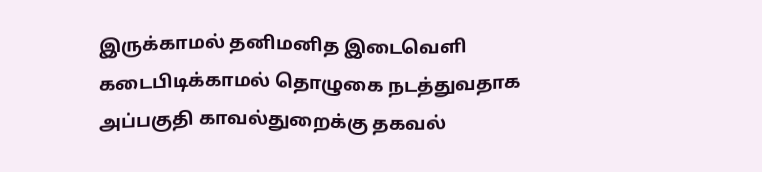இருக்காமல் தனிமனித இடைவெளி கடைபிடிக்காமல் தொழுகை நடத்துவதாக அப்பகுதி காவல்துறைக்கு தகவல்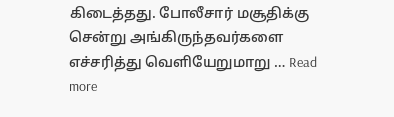கிடைத்தது. போலீசார் மசூதிக்கு சென்று அங்கிருந்தவர்களை எச்சரித்து வெளியேறுமாறு … Read more